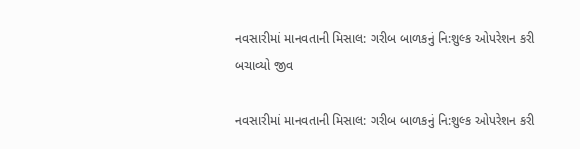નવસારીમાં માનવતાની મિસાલ: ગરીબ બાળકનું નિ:શુલ્ક ઓપરેશન કરી બચાવ્યો જીવ

નવસારીમાં માનવતાની મિસાલ: ગરીબ બાળકનું નિ:શુલ્ક ઓપરેશન કરી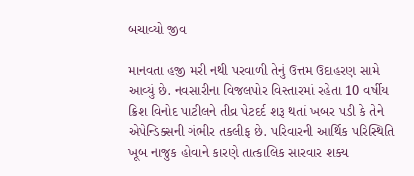બચાવ્યો જીવ

માનવતા હજી મરી નથી પરવાળી તેનું ઉત્તમ ઉદાહરણ સામે આવ્યું છે. નવસારીના વિજલપોર વિસ્તારમાં રહેતા 10 વર્ષીય ક્રિશ વિનોદ પાટીલને તીવ્ર પેટદર્દ શરૂ થતાં ખબર પડી કે તેને એપેન્ડિક્સની ગંભીર તકલીફ છે. પરિવારની આર્થિક પરિસ્થિતિ ખૂબ નાજુક હોવાને કારણે તાત્કાલિક સારવાર શક્ય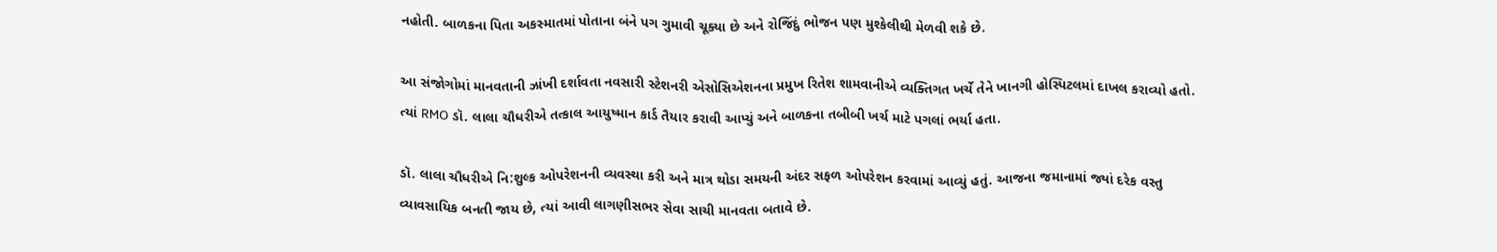નહોતી. બાળકના પિતા અકસ્માતમાં પોતાના બંને પગ ગુમાવી ચૂક્યા છે અને રોજિંદું ભોજન પણ મુશ્કેલીથી મેળવી શકે છે.

આ સંજોગોમાં માનવતાની ઝાંખી દર્શાવતા નવસારી સ્ટેશનરી એસોસિએશનના પ્રમુખ રિતેશ શામવાનીએ વ્યક્તિગત ખર્ચે તેને ખાનગી હોસ્પિટલમાં દાખલ કરાવ્યો હતો. ત્યાં RMO ડૉ. લાલા ચૌધરીએ તત્કાલ આયુષ્માન કાર્ડ તૈયાર કરાવી આપ્યું અને બાળકના તબીબી ખર્ચ માટે પગલાં ભર્યા હતા.

ડૉ. લાલા ચૌધરીએ નિ:શુલ્ક ઓપરેશનની વ્યવસ્થા કરી અને માત્ર થોડા સમયની અંદર સફળ ઓપરેશન કરવામાં આવ્યું હતું. આજના જમાનામાં જ્યાં દરેક વસ્તુ વ્યાવસાયિક બનતી જાય છે, ત્યાં આવી લાગણીસભર સેવા સાચી માનવતા બતાવે છે.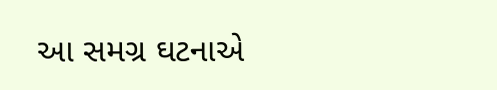આ સમગ્ર ઘટનાએ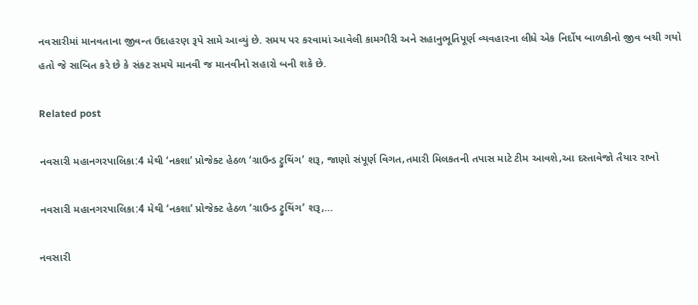નવસારીમાં માનવતાના જીવન્ત ઉદાહરણ રૂપે સામે આવ્યું છે. સમય પર કરવામાં આવેલી કામગીરી અને સહાનુભૂતિપૂર્ણ વ્યવહારના લીધે એક નિર્દોષ બાળકીનો જીવ બચી ગયો હતો જે સાબિત કરે છે કે સંકટ સમયે માનવી જ માનવીનો સહારો બની શકે છે.

Related post

નવસારી મહાનગરપાલિકા:4 મેથી ‘નકશા’ પ્રોજેક્ટ હેઠળ ‘ગ્રાઉન્ડ ટ્રુથિંગ’ શરૂ, જાણો સંપૂર્ણ વિગત,તમારી મિલકતની તપાસ માટે ટીમ આવશે,આ દસ્તાવેજો તૈયાર રાખો

નવસારી મહાનગરપાલિકા:4 મેથી ‘નકશા’ પ્રોજેક્ટ હેઠળ ‘ગ્રાઉન્ડ ટ્રુથિંગ’ શરૂ,…

નવસારી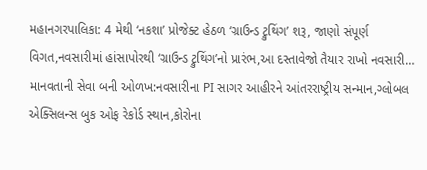મહાનગરપાલિકા: 4 મેથી ‘નકશા’ પ્રોજેક્ટ હેઠળ ‘ગ્રાઉન્ડ ટ્રુથિંગ’ શરૂ, જાણો સંપૂર્ણ વિગત,નવસારીમાં હાંસાપોરથી ‘ગ્રાઉન્ડ ટ્રુથિંગ’નો પ્રારંભ,આ દસ્તાવેજો તૈયાર રાખો નવસારી…
માનવતાની સેવા બની ઓળખ:નવસારીના PI સાગર આહીરને આંતરરાષ્ટ્રીય સન્માન,ગ્લોબલ એક્સિલન્સ બુક ઓફ રેકોર્ડ સ્થાન,કોરોના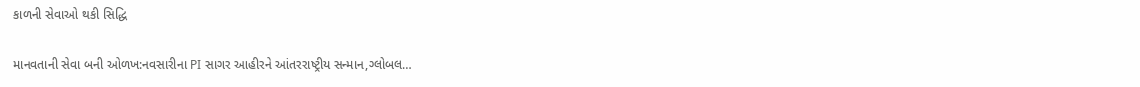કાળની સેવાઓ થકી સિદ્ધિ

માનવતાની સેવા બની ઓળખ:નવસારીના PI સાગર આહીરને આંતરરાષ્ટ્રીય સન્માન,ગ્લોબલ…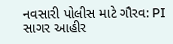નવસારી પોલીસ માટે ગૌરવ: PI સાગર આહીર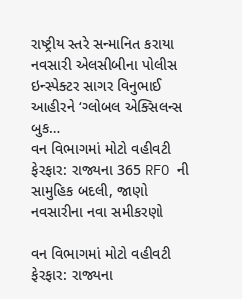રાષ્ટ્રીય સ્તરે સન્માનિત કરાયા નવસારી એલસીબીના પોલીસ ઇન્સ્પેક્ટર સાગર વિનુભાઈ આહીરને ‘ગ્લોબલ એક્સિલન્સ બુક…
વન વિભાગમાં મોટો વહીવટી ફેરફાર: રાજ્યના 365 RFO ની સામુહિક બદલી, જાણો નવસારીના નવા સમીકરણો

વન વિભાગમાં મોટો વહીવટી ફેરફાર: રાજ્યના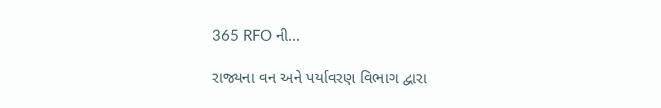365 RFO ની…

રાજ્યના વન અને પર્યાવરણ વિભાગ દ્વારા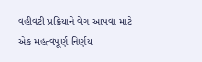વહીવટી પ્રક્રિયાને વેગ આપવા માટે એક મહત્વપૂર્ણ નિર્ણય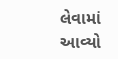લેવામાં આવ્યો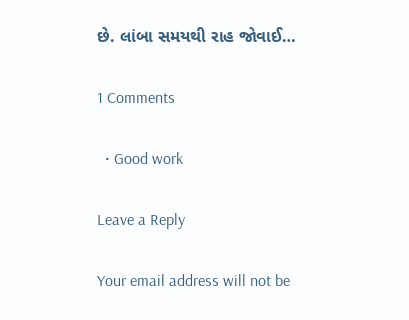છે. લાંબા સમયથી રાહ જોવાઈ…

1 Comments

  • Good work

Leave a Reply

Your email address will not be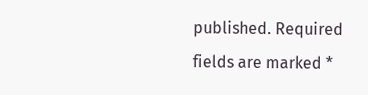published. Required fields are marked *